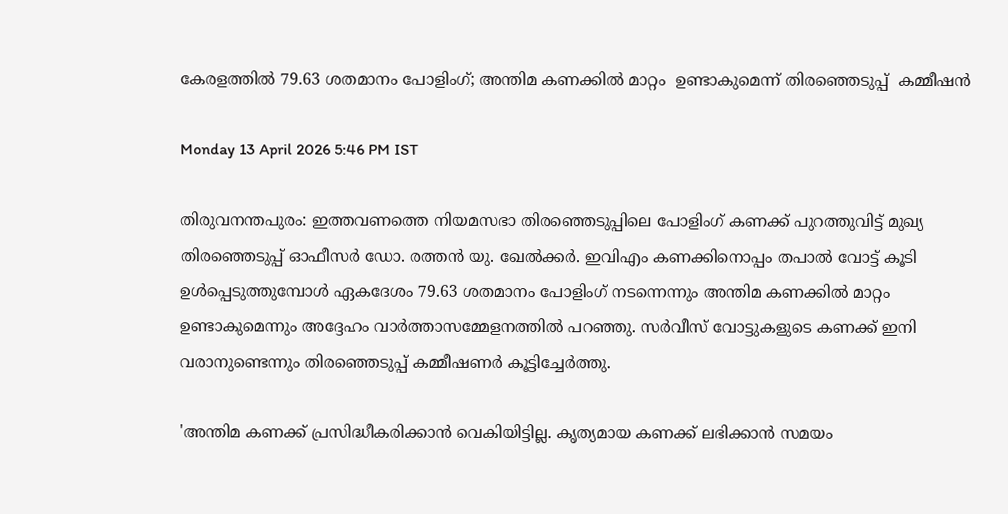കേരളത്തിൽ 79.63 ശതമാനം പോളിംഗ്; അന്തിമ കണക്കിൽ മാറ്റം  ഉണ്ടാകുമെന്ന് തിരഞ്ഞെടുപ്പ്  കമ്മീഷൻ

Monday 13 April 2026 5:46 PM IST

തിരുവനന്തപുരം: ഇത്തവണത്തെ നിയമസഭാ തിരഞ്ഞെടുപ്പിലെ പോളിംഗ് കണക്ക് പുറത്തുവിട്ട് മുഖ്യ തിരഞ്ഞെടുപ്പ് ഓഫീസർ ഡോ. രത്തൻ യു. ഖേൽക്കർ. ഇവിഎം കണക്കിനൊപ്പം തപാൽ വോട്ട് കൂടി ഉൾപ്പെടുത്തുമ്പോൾ ഏകദേശം 79.63 ശതമാനം പോളിംഗ് നടന്നെന്നും അന്തിമ കണക്കിൽ മാറ്റം ഉണ്ടാകുമെന്നും അദ്ദേഹം വാർത്താസമ്മേളനത്തിൽ പറഞ്ഞു. സർവീസ് വോട്ടുകളുടെ കണക്ക് ഇനി വരാനുണ്ടെന്നും തിരഞ്ഞെടുപ്പ് കമ്മീഷണർ കൂട്ടിച്ചേർത്തു.

'അന്തിമ കണക്ക് പ്രസിദ്ധീകരിക്കാൻ വെകിയിട്ടില്ല. കൃത്യമായ കണക്ക് ലഭിക്കാൻ സമയം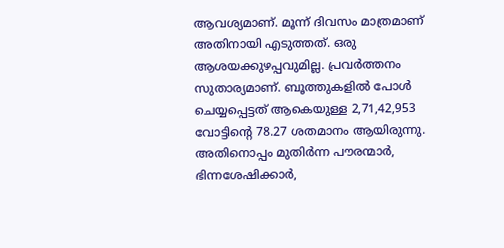ആവശ്യമാണ്. മൂന്ന് ദിവസം മാത്രമാണ് അതിനായി എടുത്തത്. ഒരു ആശയക്കുഴപ്പവുമില്ല. പ്രവർത്തനം സുതാര്യമാണ്. ബൂത്തുകളിൽ പോൾ ചെയ്യപ്പെട്ടത് ആകെയുള്ള 2,71,42,953 വോട്ടിന്റെ 78.27 ശതമാനം ആയിരുന്നു. അതിനൊപ്പം മുതിർന്ന പൗരന്മാർ, ഭിന്നശേഷിക്കാർ,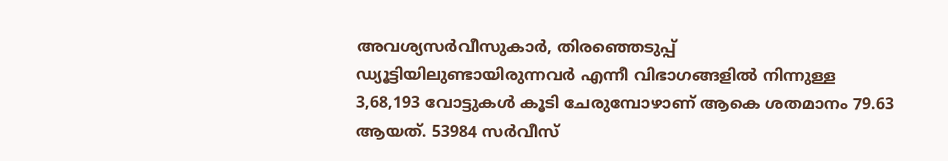അവശ്യസർവീസുകാർ, തിരഞ്ഞെടുപ്പ് ഡ്യൂട്ടിയിലുണ്ടായിരുന്നവർ എന്നീ വിഭാഗങ്ങളിൽ നിന്നുള്ള 3,68,193 വോട്ടുകൾ കൂടി ചേരുമ്പോഴാണ് ആകെ ശതമാനം 79.63 ആയത്. 53984 സർവീസ്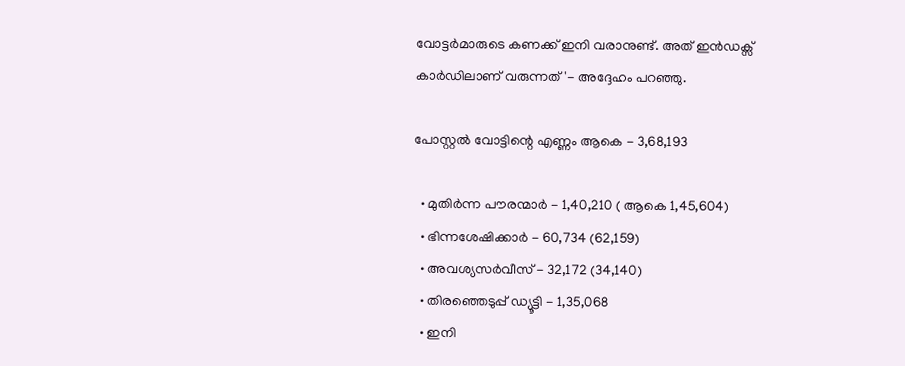വോട്ടർമാരുടെ കണക്ക് ഇനി വരാനുണ്ട്. അത് ഇൻഡക്സ് കാർഡിലാണ് വരുന്നത്'- അദ്ദേഹം പറഞ്ഞു.

പോസ്റ്റൽ വോട്ടിന്റെ എണ്ണം ആകെ - 3,68,193

  • മുതിർന്ന പൗരന്മാർ - 1,40,210 ( ആകെ 1,45,604)
  • ഭിന്നശേഷിക്കാർ - 60,734 (62,159)
  • അവശ്യസർവീസ് - 32,172 (34,140)
  • തിരഞ്ഞെടുപ്പ് ഡ്യൂട്ടി - 1,35,068
  • ഇനി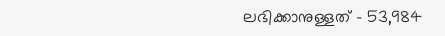ലഭിക്കാനുള്ളത് - 53,984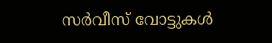സർവീസ് വോട്ടുകൾ